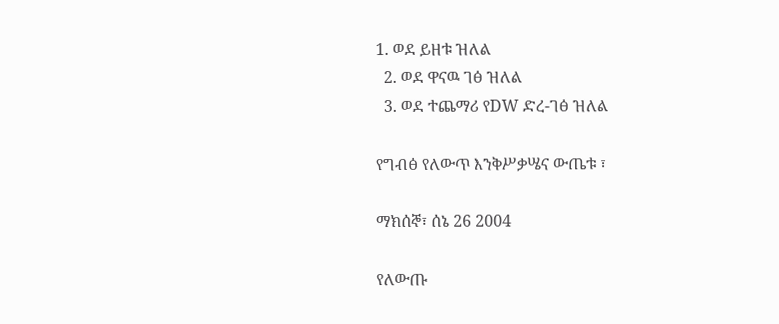1. ወደ ይዘቱ ዝለል
  2. ወደ ዋናዉ ገፅ ዝለል
  3. ወደ ተጨማሪ የDW ድረ-ገፅ ዝለል

የግብፅ የለውጥ እንቅሥቃሤና ውጤቱ ፣

ማክሰኞ፣ ሰኔ 26 2004

የለውጡ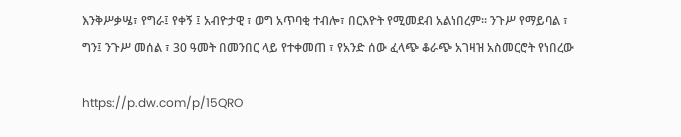እንቅሥቃሤ፣ የግራ፤ የቀኝ ፤ አብዮታዊ ፣ ወግ አጥባቂ ተብሎ፣ በርእዮት የሚመደብ አልነበረም። ንጉሥ የማይባል ፣ ግን፤ ንጉሥ መሰል ፣ 30 ዓመት በመንበር ላይ የተቀመጠ ፣ የአንድ ሰው ፈላጭ ቆራጭ አገዛዝ አስመርሮት የነበረው

https://p.dw.com/p/15QRO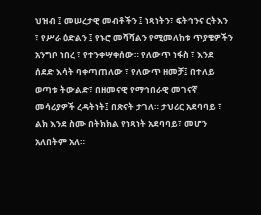ህዝብ ፤ መሠረታዊ መብቶችን ፤ ነጻነትን፣ ፍትኅንና ርትእን ፣ የሥራ ዕድልን ፤ የኑሮ መሻሻልን የሚመለከቱ ጥያቄዎችን አንግቦ ነበረ ፣ የተንቀሣቀሰው። የለውጥ ነፋስ ፣ እንደ ሰደድ እሳት ባቀጣጠለው ፣ የለውጥ ዘመቻ፤ በተለይ ወጣቱ ትውልድ፣ በዘመናዊ የማኅበራዊ መገናኛ መሳሪያዎች ረዳትነት፤ በጽናት ታገለ። ታህሪር አደባባይ ፣ ልክ እንደ ስሙ በትክክል የነጻነት አደባባይ፣ መሆን አለበትም አለ።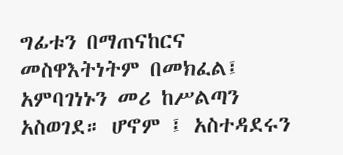ግፊቱን በማጠናከርና መስዋእትነትም በመክፈል፤ አምባገነኑን መሪ ከሥልጣን አስወገደ። ሆኖም ፤ አስተዳደሩን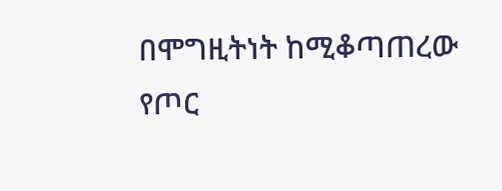በሞግዚትነት ከሚቆጣጠረው የጦር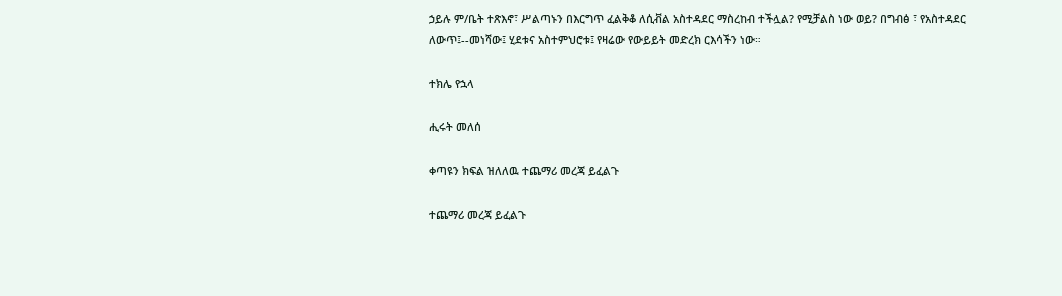ኃይሉ ም/ቤት ተጽእኖ፣ ሥልጣኑን በእርግጥ ፈልቅቆ ለሲቭል አስተዳደር ማስረከብ ተችሏል? የሚቻልስ ነው ወይ? በግብፅ ፣ የአስተዳደር ለውጥ፤--መነሻው፤ ሂደቱና አስተምህሮቱ፤ የዛሬው የውይይት መድረክ ርእሳችን ነው።

ተክሌ የኋላ

ሒሩት መለሰ

ቀጣዩን ክፍል ዝለለዉ ተጨማሪ መረጃ ይፈልጉ

ተጨማሪ መረጃ ይፈልጉ